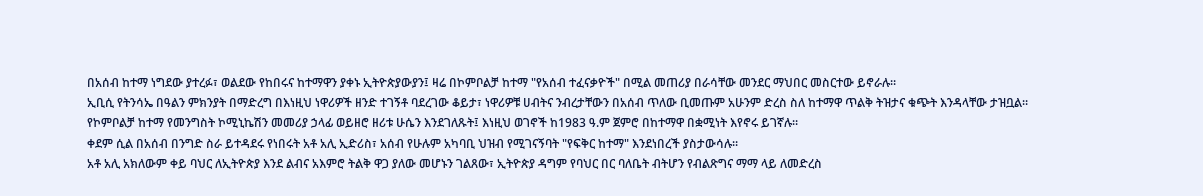በአሰብ ከተማ ነግደው ያተረፉ፣ ወልደው የከበሩና ከተማዋን ያቀኑ ኢትዮጵያውያን፤ ዛሬ በኮምቦልቻ ከተማ "የአሰብ ተፈናቃዮች" በሚል መጠሪያ በራሳቸው መንደር ማህበር መስርተው ይኖራሉ።
ኢቢሲ የትንሳኤ በዓልን ምክንያት በማድረግ በእነዚህ ነዋሪዎች ዘንድ ተገኝቶ ባደረገው ቆይታ፣ ነዋሪዎቹ ሀብትና ንብረታቸውን በአሰብ ጥለው ቢመጡም አሁንም ድረስ ስለ ከተማዋ ጥልቅ ትዝታና ቁጭት እንዳላቸው ታዝቧል።
የኮምቦልቻ ከተማ የመንግስት ኮሚኒኬሽን መመሪያ ኃላፊ ወይዘሮ ዘሪቱ ሁሴን እንደገለጹት፤ እነዚህ ወገኖች ከ1983 ዓ.ም ጀምሮ በከተማዋ በቋሚነት እየኖሩ ይገኛሉ።
ቀደም ሲል በአሰብ በንግድ ስራ ይተዳደሩ የነበሩት አቶ አሊ ኢድሪስ፣ አሰብ የሁሉም አካባቢ ህዝብ የሚገናኝባት "የፍቅር ከተማ" እንደነበረች ያስታውሳሉ።
አቶ አሊ አክለውም ቀይ ባህር ለኢትዮጵያ እንደ ልብና አእምሮ ትልቅ ዋጋ ያለው መሆኑን ገልጸው፣ ኢትዮጵያ ዳግም የባህር በር ባለቤት ብትሆን የብልጽግና ማማ ላይ ለመድረስ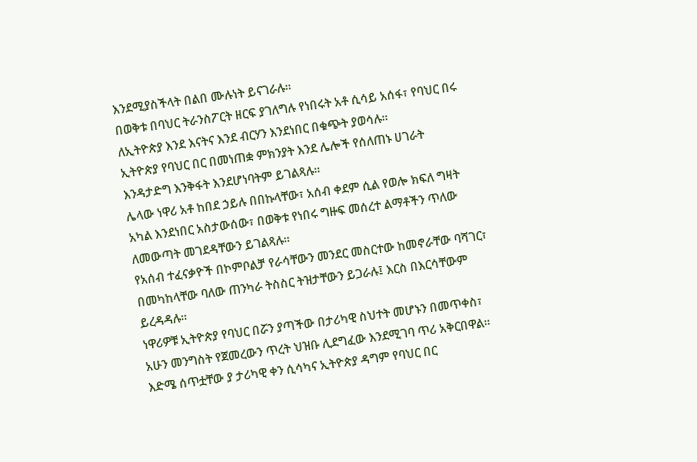እንደሚያስችላት በልበ ሙሉነት ይናገራሉ።
በወቅቱ በባህር ትራንስፖርት ዘርፍ ያገለግሉ የነበሩት አቶ ሲሳይ አሰፋ፣ የባህር በሩ ለኢትዮጵያ እንደ እናትና እንደ ብርሃን እንደነበር በቁጭት ያወሳሉ።
ኢትዮጵያ የባህር በር በመነጠቋ ምክንያት እንደ ሌሎች የሰለጠኑ ሀገራት እንዳታድግ እንቅፋት እንደሆነባትም ይገልጻሉ።
ሌላው ነዋሪ አቶ ከበደ ኃይሉ በበኩላቸው፣ አሰብ ቀደም ሲል የወሎ ክፍለ ግዛት አካል እንደነበር አስታውሰው፣ በወቅቱ የነበሩ ግዙፍ መሰረተ ልማቶችን ጥለው ለመውጣት መገደዳቸውን ይገልጻሉ።
የአሰብ ተፈናቃዮች በኮምቦልቻ የራሳቸውን መንደር መስርተው ከመኖራቸው ባሻገር፣ በመካከላቸው ባለው ጠንካራ ትስስር ትዝታቸውን ይጋራሉ፤ እርስ በእርሳቸውም ይረዳዳሉ።
ነዋሪዎቹ ኢትዮጵያ የባህር በሯን ያጣችው በታሪካዊ ስህተት መሆኑን በመጥቀስ፣ አሁን መንግስት የጀመረውን ጥረት ህዝቡ ሊደግፈው እንደሚገባ ጥሪ አቅርበዋል።
እድሜ ሰጥቷቸው ያ ታሪካዊ ቀን ሲሳካና ኢትዮጵያ ዳግም የባህር በር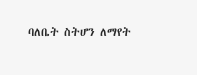ባለቤት ስትሆን ለማየት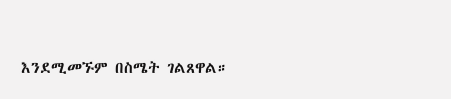እንደሚመኙም በስሜት ገልጸዋል።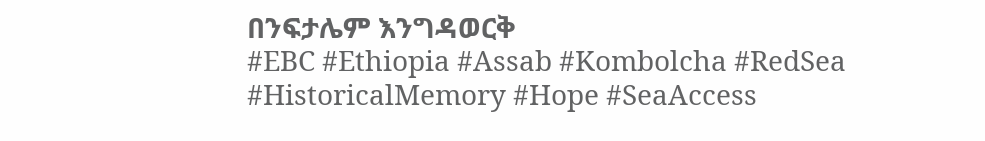በንፍታሌም እንግዳወርቅ
#EBC #Ethiopia #Assab #Kombolcha #RedSea #HistoricalMemory #Hope #SeaAccess